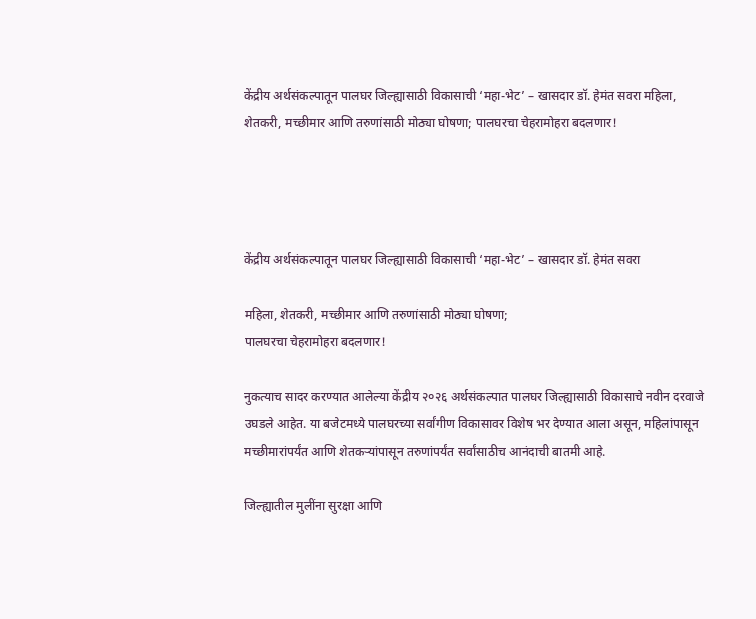केंद्रीय अर्थसंकल्पातून पालघर जिल्ह्यासाठी विकासाची ‘महा-भेट’ – खासदार डॉ. हेमंत सवरा महिला, शेतकरी, मच्छीमार आणि तरुणांसाठी मोठ्या घोषणा; पालघरचा चेहरामोहरा बदलणार!




केंद्रीय अर्थसंकल्पातून पालघर जिल्ह्यासाठी विकासाची ‘महा-भेट’ – खासदार डॉ. हेमंत सवरा

महिला, शेतकरी, मच्छीमार आणि तरुणांसाठी मोठ्या घोषणा;
पालघरचा चेहरामोहरा बदलणार!

नुकत्याच सादर करण्यात आलेल्या केंद्रीय २०२६ अर्थसंकल्पात पालघर जिल्ह्यासाठी विकासाचे नवीन दरवाजे उघडले आहेत. या बजेटमध्ये पालघरच्या सर्वांगीण विकासावर विशेष भर देण्यात आला असून, महिलांपासून मच्छीमारांपर्यंत आणि शेतकऱ्यांपासून तरुणांपर्यंत सर्वांसाठीच आनंदाची बातमी आहे.

जिल्ह्यातील मुलींना सुरक्षा आणि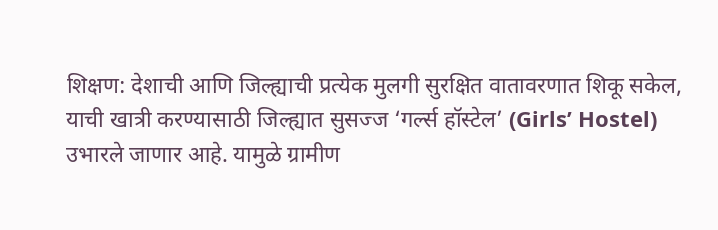शिक्षण: देशाची आणि जिल्ह्याची प्रत्येक मुलगी सुरक्षित वातावरणात शिकू सकेल, याची खात्री करण्यासाठी जिल्ह्यात सुसज्ज ‘गर्ल्स हॉस्टेल’ (Girls’ Hostel) उभारले जाणार आहे. यामुळे ग्रामीण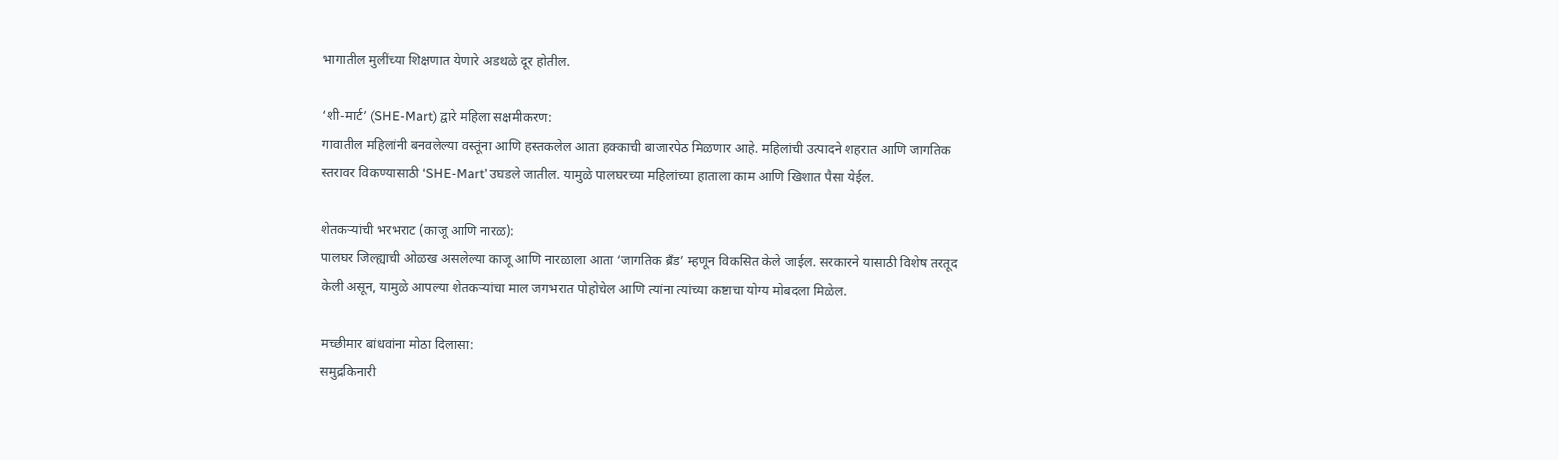भागातील मुलींच्या शिक्षणात येणारे अडथळे दूर होतील.

‘शी-मार्ट’ (SHE-Mart) द्वारे महिला सक्षमीकरण:
गावातील महिलांनी बनवलेल्या वस्तूंना आणि हस्तकलेल आता हक्काची बाजारपेठ मिळणार आहे. महिलांची उत्पादने शहरात आणि जागतिक स्तरावर विकण्यासाठी ‘SHE-Mart’ उघडले जातील. यामुळे पालघरच्या महिलांच्या हाताला काम आणि खिशात पैसा येईल.

शेतकऱ्यांची भरभराट (काजू आणि नारळ):
पालघर जिल्ह्याची ओळख असलेल्या काजू आणि नारळाला आता ‘जागतिक ब्रँड’ म्हणून विकसित केले जाईल. सरकारने यासाठी विशेष तरतूद केली असून, यामुळे आपल्या शेतकऱ्यांचा माल जगभरात पोहोचेल आणि त्यांना त्यांच्या कष्टाचा योग्य मोबदला मिळेल.

मच्छीमार बांधवांना मोठा दिलासा:
समुद्रकिनारी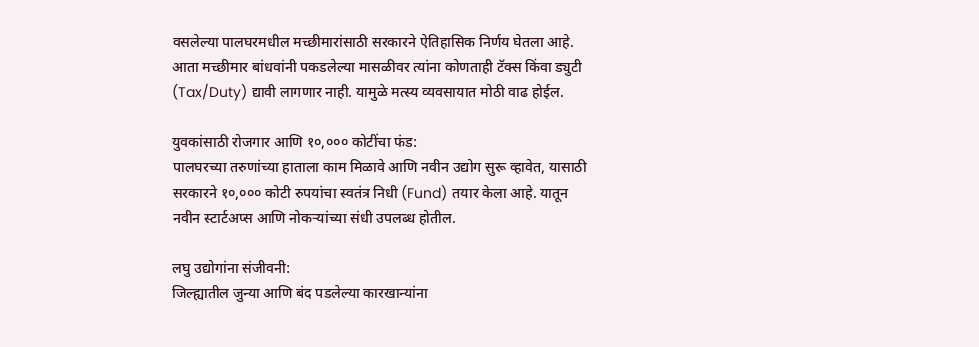वसलेल्या पालघरमधील मच्छीमारांसाठी सरकारने ऐतिहासिक निर्णय घेतला आहे. आता मच्छीमार बांधवांनी पकडलेल्या मासळीवर त्यांना कोणताही टॅक्स किंवा ड्युटी (Tax/Duty) द्यावी लागणार नाही. यामुळे मत्स्य व्यवसायात मोठी वाढ होईल.

युवकांसाठी रोजगार आणि १०,००० कोटींचा फंड:
पालघरच्या तरुणांच्या हाताला काम मिळावे आणि नवीन उद्योग सुरू व्हावेत, यासाठी सरकारने १०,००० कोटी रुपयांचा स्वतंत्र निधी (Fund) तयार केला आहे. यातून नवीन स्टार्टअप्स आणि नोकऱ्यांच्या संधी उपलब्ध होतील.

लघु उद्योगांना संजीवनी:
जिल्ह्यातील जुन्या आणि बंद पडलेल्या कारखान्यांना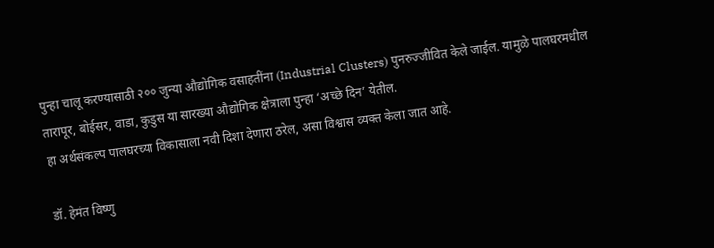पुन्हा चालू करण्यासाठी २०० जुन्या औद्योगिक वसाहतींना (Industrial Clusters) पुनरुज्जीवित केले जाईल. यामुळे पालघरमधील तारापूर, बोईसर, वाडा, कुडुस या सारख्या औद्योगिक क्षेत्राला पुन्हा ‘अच्छे दिन’ येतील.
हा अर्थसंकल्प पालघरच्या विकासाला नवी दिशा देणारा ठरेल, असा विश्वास व्यक्त केला जात आहे.

डॉ. हेमंत विष्णु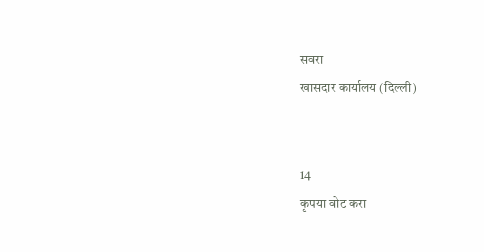सवरा
खासदार कार्यालय (दिल्ली)


14
कृपया वोट करा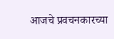आजचे प्रवचनकारच्या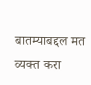बातम्याबद्दल मत व्यक्त करा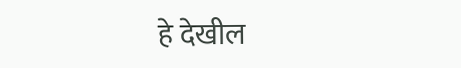हे देखील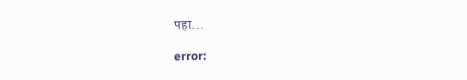पहा...

error: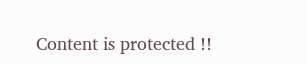Content is protected !!